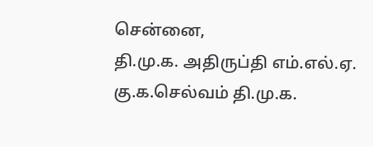சென்னை,
தி.மு.க. அதிருப்தி எம்.எல்.ஏ. கு.க.செல்வம் தி.மு.க.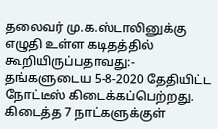தலைவர் மு.க.ஸ்டாலினுக்கு எழுதி உள்ள கடிதத்தில் கூறியிருப்பதாவது:-
தங்களுடைய 5-8-2020 தேதியிட்ட நோட்டீஸ் கிடைக்கப்பெற்றது. கிடைத்த 7 நாட்களுக்குள்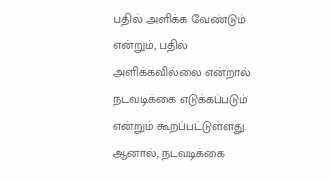பதில் அளிக்க வேண்டும் என்றும், பதில் அளிக்கவில்லை என்றால் நடவடிக்கை எடுக்கப்படும் என்றும் கூறப்பட்டுள்ளது.
ஆனால், நடவடிக்கை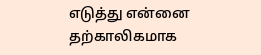எடுத்து என்னை தற்காலிகமாக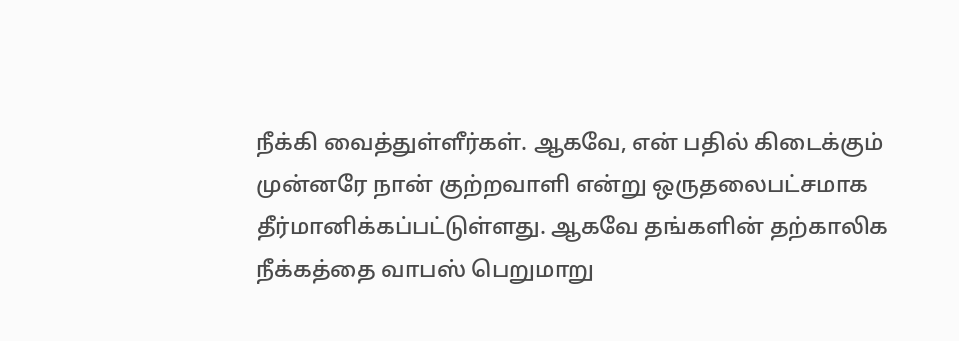நீக்கி வைத்துள்ளீர்கள். ஆகவே, என் பதில் கிடைக்கும் முன்னரே நான் குற்றவாளி என்று ஒருதலைபட்சமாக தீர்மானிக்கப்பட்டுள்ளது. ஆகவே தங்களின் தற்காலிக நீக்கத்தை வாபஸ் பெறுமாறு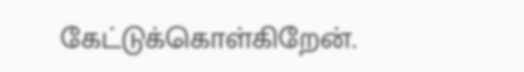கேட்டுக்கொள்கிறேன்.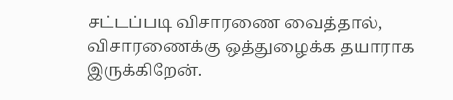சட்டப்படி விசாரணை வைத்தால், விசாரணைக்கு ஒத்துழைக்க தயாராக இருக்கிறேன்.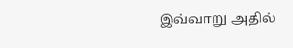இவ்வாறு அதில்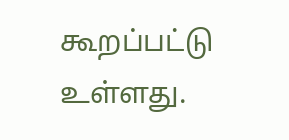கூறப்பட்டு உள்ளது.